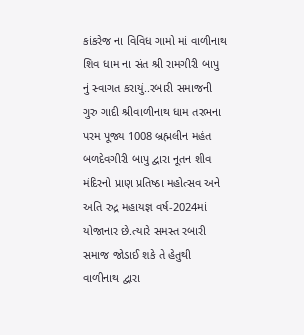કાંકરેજ ના વિવિધ ગામો માં વાળીનાથ શિવ ધામ ના સંત શ્રી રામગીરી બાપુ નું સ્વાગત કરાયું..રબારી સમાજની ગુરુ ગાદી શ્રીવાળીનાથ ધામ તરભના પરમ પૂજ્ય 1008 બ્રહ્મલીન મહંત બળદેવગીરી બાપુ દ્વારા નૂતન શીવ મંદિરનો પ્રાણ પ્રતિષ્ઠા મહોત્સવ અને અતિ રુદ્ર મહાયજ્ઞ વર્ષ-2024માં યોજાનાર છે.ત્યારે સમસ્ત રબારી સમાજ જોડાઈ શકે તે હેતુથી વાળીનાથ દ્વારા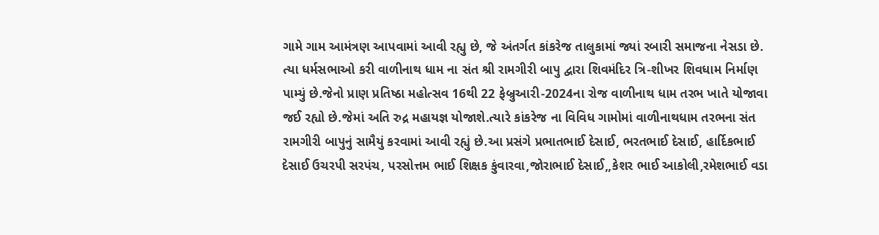ગામે ગામ આમંત્રણ આપવામાં આવી રહ્યુ છે, જે અંતર્ગત કાંકરેજ તાલુકામાં જ્યાં રબારી સમાજના નેસડા છે. ત્યા ધર્મસભાઓ કરી વાળીનાથ ધામ ના સંત શ્રી રામગીરી બાપુ દ્વારા શિવમંદિર ત્રિ-શીખર શિવધામ નિર્માણ પામ્યું છે.જેનો પ્રાણ પ્રતિષ્ઠા મહોત્સવ 16થી 22 ફેબ્રુઆરી-2024ના રોજ વાળીનાથ ધામ તરભ ખાતે યોજાવા જઈ રહ્યો છે.જેમાં અતિ રુદ્ર મહાયજ્ઞ યોજાશે.ત્યારે કાંકરેજ ના વિવિધ ગામોમાં વાળીનાથધામ તરભના સંત રામગીરી બાપુનું સામૈયું કરવામાં આવી રહ્યું છે.આ પ્રસંગે પ્રભાતભાઈ દેસાઈ, ભરતભાઈ દેસાઈ, હાર્દિકભાઈ દેસાઈ ઉચરપી સરપંચ, પરસોત્તમ ભાઈ શિક્ષક કુંવારવા,જોરાભાઈ દેસાઈ,,કેશર ભાઈ આકોલી,રમેશભાઈ વડા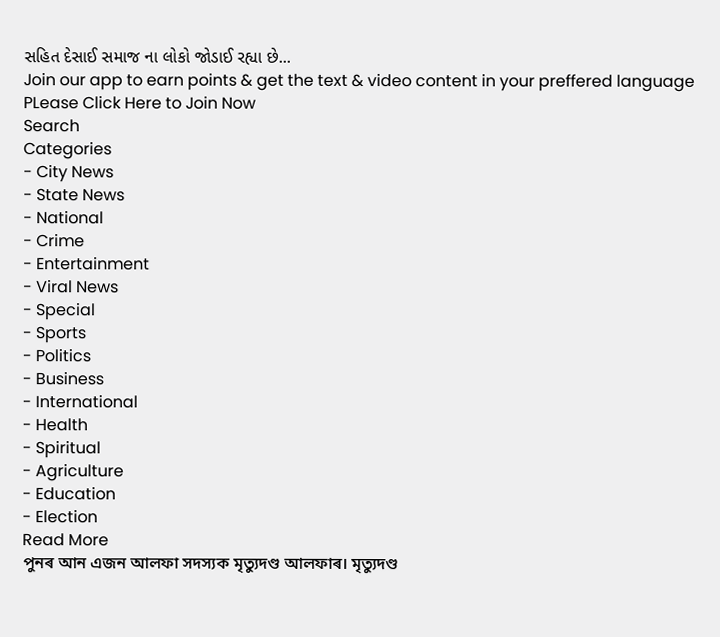સહિત દેસાઈ સમાજ ના લોકો જોડાઈ રહ્યા છે...
Join our app to earn points & get the text & video content in your preffered language
PLease Click Here to Join Now
Search
Categories
- City News
- State News
- National
- Crime
- Entertainment
- Viral News
- Special
- Sports
- Politics
- Business
- International
- Health
- Spiritual
- Agriculture
- Education
- Election
Read More
পুনৰ আন এজন আলফা সদস্যক মৃত্যুদণ্ড আলফাৰ। মৃত্যুদণ্ড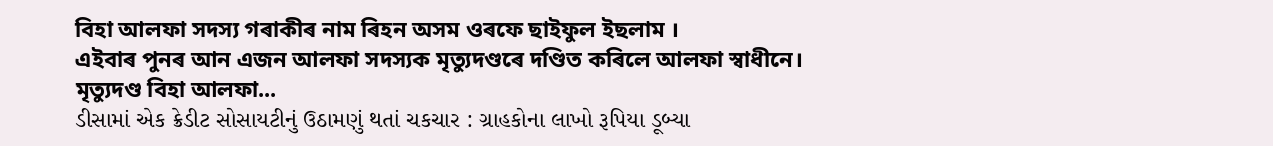বিহা আলফা সদস্য গৰাকীৰ নাম ৰিহন অসম ওৰফে ছাইফুল ইছলাম ।
এইবাৰ পুনৰ আন এজন আলফা সদস্যক মৃত্যুদণ্ডৰে দণ্ডিত কৰিলে আলফা স্বাধীনে।
মৃত্যুদণ্ড বিহা আলফা...
ડીસામાં એક ક્રેડીટ સોસાયટીનું ઉઠામણું થતાં ચકચાર : ગ્રાહકોના લાખો રૂપિયા ડૂબ્યા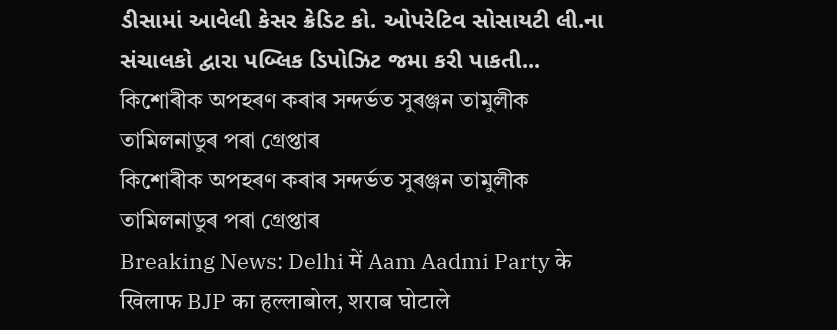ડીસામાં આવેલી કેસર ક્રેડિટ કો. ઓપરેટિવ સોસાયટી લી.ના સંચાલકો દ્વારા પબ્લિક ડિપોઝિટ જમા કરી પાકતી...
কিশোৰীক অপহৰণ কৰাৰ সন্দৰ্ভত সুৰঞ্জন তামুলীক তামিলনাডুৰ পৰা গ্ৰেপ্তাৰ
কিশোৰীক অপহৰণ কৰাৰ সন্দৰ্ভত সুৰঞ্জন তামুলীক তামিলনাডুৰ পৰা গ্ৰেপ্তাৰ
Breaking News: Delhi में Aam Aadmi Party के खिलाफ BJP का हल्लाबोल, शराब घोटाले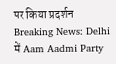पर किया प्रदर्शन
Breaking News: Delhi में Aam Aadmi Party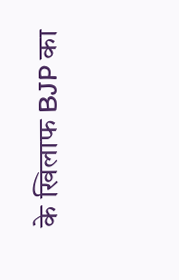के खिलाफ BJP का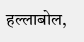हल्लाबोल,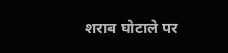शराब घोटाले पर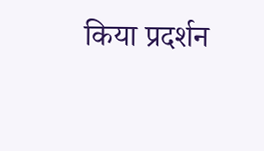किया प्रदर्शन